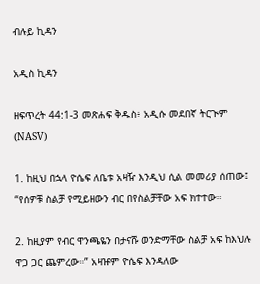ብሉይ ኪዳን

አዲስ ኪዳን

ዘፍጥረት 44:1-3 መጽሐፍ ቅዱስ፥ አዲሱ መደበኛ ትርጒም (NASV)

1. ከዚህ በኋላ ዮሴፍ ለቤቱ አዛዥ እንዲህ ሲል መመሪያ ሰጠው፤ “የሰዎቹ ስልቻ የሚይዘውን ብር በየስልቻቸው አፍ ክተተው።

2. ከዚያም የብር ዋንጫዬን በታናሹ ወንድማቸው ስልቻ አፍ ከእህሉ ዋጋ ጋር ጨምረው።” አዛዡም ዮሴፍ እንዳለው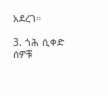አደረገ።

3. ጎሕ ሲቀድ ሰዎቹ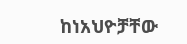ከነአህዮቻቸው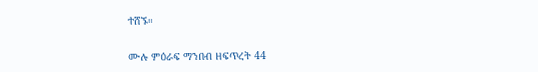ተሸኙ።

ሙሉ ምዕራፍ ማንበብ ዘፍጥረት 44